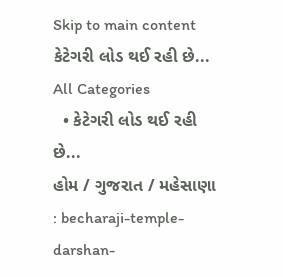Skip to main content
કેટેગરી લોડ થઈ રહી છે...
All Categories
  • કેટેગરી લોડ થઈ રહી છે...
હોમ / ગુજરાત / મહેસાણા : becharaji-temple-darshan-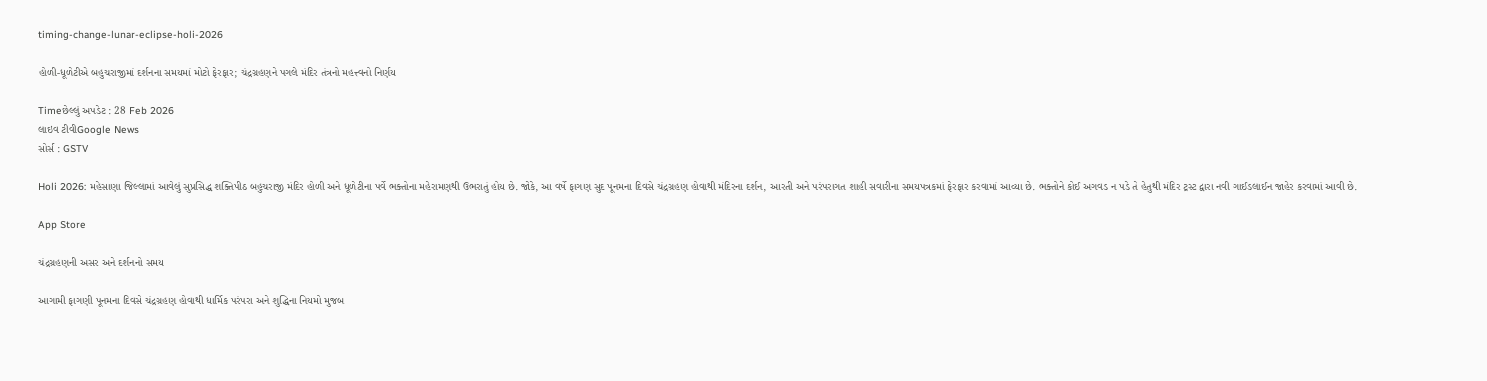timing-change-lunar-eclipse-holi-2026

હોળી-ધૂળેટીએ બહુચરાજીમાં દર્શનના સમયમાં મોટો ફેરફાર; ચંદ્રગ્રહણને પગલે મંદિર તંત્રનો મહત્ત્વનો નિર્ણય

Timeછેલ્લું અપડેટ : 28 Feb 2026
લાઇવ ટીવીGoogle News
સોર્સ : GSTV

Holi 2026: મહેસાણા જિલ્લામાં આવેલું સુપ્રસિદ્ધ શક્તિપીઠ બહુચરાજી મંદિર હોળી અને ધૂળેટીના પર્વે ભક્તોના મહેરામણથી ઉભરાતું હોય છે. જોકે, આ વર્ષે ફાગણ સુદ પૂનમના દિવસે ચંદ્રગ્રહણ હોવાથી મંદિરના દર્શન, આરતી અને પરંપરાગત શાહી સવારીના સમયપત્રકમાં ફેરફાર કરવામાં આવ્યા છે. ભક્તોને કોઈ અગવડ ન પડે તે હેતુથી મંદિર ટ્રસ્ટ દ્વારા નવી ગાઈડલાઈન જાહેર કરવામાં આવી છે.

App Store

ચંદ્રગ્રહણની અસર અને દર્શનનો સમય

આગામી ફાગણી પૂનમના દિવસે ચંદ્રગ્રહણ હોવાથી ધાર્મિક પરંપરા અને શુદ્ધિના નિયમો મુજબ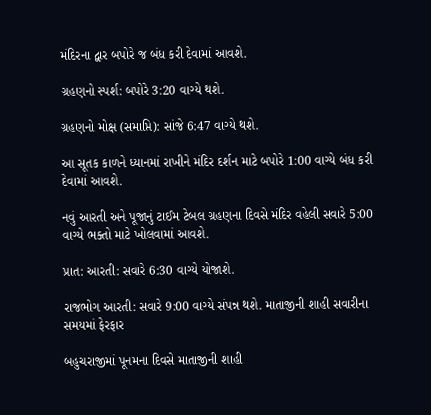મંદિરના દ્વાર બપોરે જ બંધ કરી દેવામાં આવશે.

ગ્રહણનો સ્પર્શ: બપોરે 3:20 વાગ્યે થશે.

ગ્રહણનો મોક્ષ (સમાપ્તિ): સાંજે 6:47 વાગ્યે થશે.

આ સૂતક કાળને ધ્યાનમાં રાખીને મંદિર દર્શન માટે બપોરે 1:00 વાગ્યે બંધ કરી દેવામાં આવશે.

નવું આરતી અને પૂજાનું ટાઈમ ટેબલ ગ્રહણના દિવસે મંદિર વહેલી સવારે 5:00 વાગ્યે ભક્તો માટે ખોલવામાં આવશે.

પ્રાત: આરતી: સવારે 6:30 વાગ્યે યોજાશે.

રાજભોગ આરતી: સવારે 9:00 વાગ્યે સંપન્ન થશે. માતાજીની શાહી સવારીના સમયમાં ફેરફાર

બહુચરાજીમાં પૂનમના દિવસે માતાજીની શાહી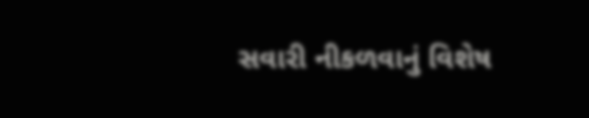સવારી નીકળવાનું વિશેષ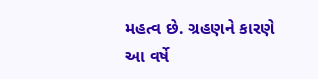મહત્વ છે. ગ્રહણને કારણે આ વર્ષે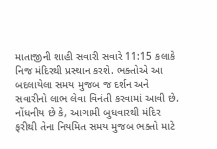માતાજીની શાહી સવારી સવારે 11:15 કલાકે નિજ મંદિરથી પ્રસ્થાન કરશે. ભક્તોએ આ બદલાયેલા સમય મુજબ જ દર્શન અને સવારીનો લાભ લેવા વિનંતી કરવામાં આવી છે. નોંધનીય છે કે, આગામી બુધવારથી મંદિર ફરીથી તેના નિયમિત સમય મુજબ ભક્તો માટે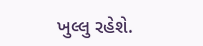ખુલ્લુ રહેશે.